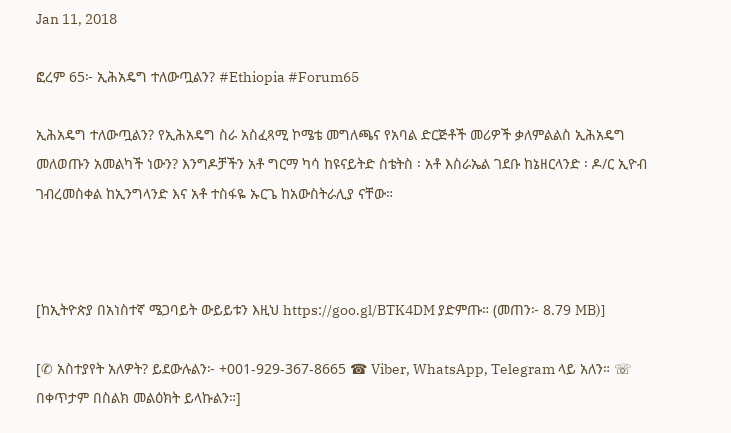Jan 11, 2018

ፎረም 65፦ ኢሕአዴግ ተለውጧልን? #Ethiopia #Forum65

ኢሕአዴግ ተለውጧልን? የኢሕአዴግ ስራ አስፈጻሚ ኮሜቴ መግለጫና የአባል ድርጅቶች መሪዎች ቃለምልልስ ኢሕአዴግ መለወጡን አመልካች ነውን? እንግዶቻችን አቶ ግርማ ካሳ ከዩናይትድ ስቴትስ ፡ አቶ እስራኤል ገደቡ ከኔዘርላንድ ፡ ዶ/ር ኢዮብ ገብረመስቀል ከኢንግላንድ እና አቶ ተስፋዬ ኡርጌ ከአውስትራሊያ ናቸው።



[ከኢትዮጵያ በአነስተኛ ሜጋባይት ውይይቱን እዚህ https://goo.gl/BTK4DM ያድምጡ። (መጠን፦ 8.79 MB)]

[✆ አስተያየት አለዎት? ይደውሉልን፦ +001-929-367-8665 ☎ Viber, WhatsApp, Telegram ላይ አለን። ☏ በቀጥታም በስልክ መልዕክት ይላኩልን።]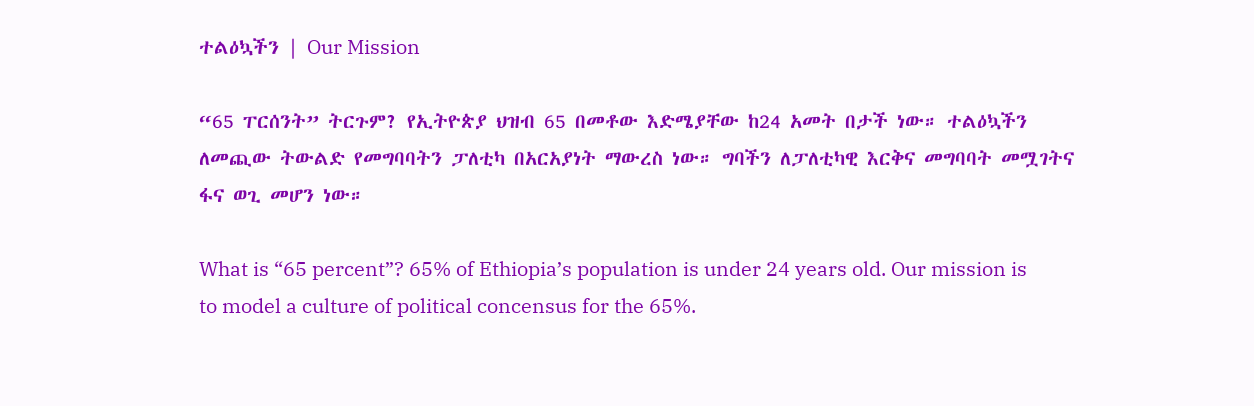ተልዕኳችን | Our Mission

“65 ፐርሰንት” ትርጉም? የኢትዮጵያ ህዝብ 65 በመቶው እድሜያቸው ከ24 አመት በታች ነው። ተልዕኳችን ለመጪው ትውልድ የመግባባትን ፓለቲካ በአርአያነት ማውረስ ነው። ግባችን ለፓለቲካዊ እርቅና መግባባት መሟገትና ፋና ወጊ መሆን ነው።

What is “65 percent”? 65% of Ethiopia’s population is under 24 years old. Our mission is to model a culture of political concensus for the 65%.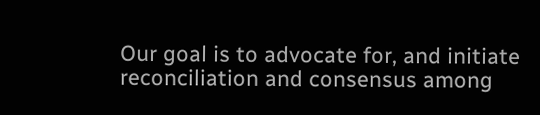Our goal is to advocate for, and initiate reconciliation and consensus among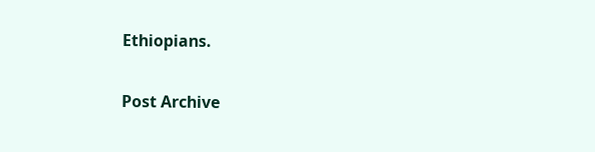Ethiopians.

Post Archive